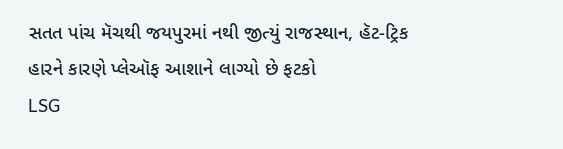સતત પાંચ મૅચથી જયપુરમાં નથી જીત્યું રાજસ્થાન, હૅટ-ટ્રિક હારને કારણે પ્લેઑફ આશાને લાગ્યો છે ફટકો
LSG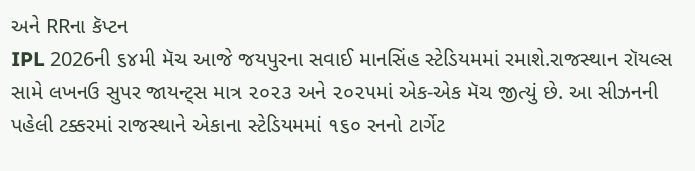અને RRના કૅપ્ટન
IPL 2026ની ૬૪મી મૅચ આજે જયપુરના સવાઈ માનસિંહ સ્ટેડિયમમાં રમાશે.રાજસ્થાન રૉયલ્સ સામે લખનઉ સુપર જાયન્ટ્સ માત્ર ૨૦૨૩ અને ૨૦૨૫માં એક-એક મૅચ જીત્યું છે. આ સીઝનની પહેલી ટક્કરમાં રાજસ્થાને એકાના સ્ટેડિયમમાં ૧૬૦ રનનો ટાર્ગેટ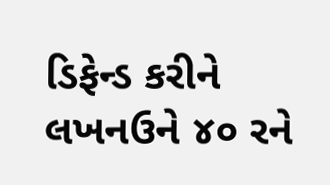ડિફેન્ડ કરીને લખનઉને ૪૦ રને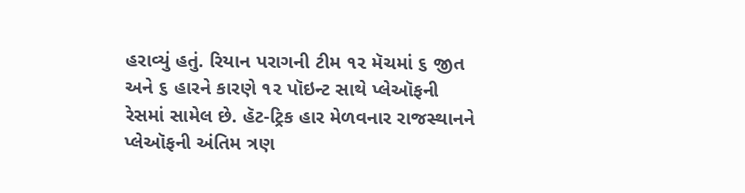હરાવ્યું હતું. રિયાન પરાગની ટીમ ૧૨ મૅચમાં ૬ જીત અને ૬ હારને કારણે ૧૨ પૉઇન્ટ સાથે પ્લેઑફની રેસમાં સામેલ છે. હૅટ-ટ્રિક હાર મેળવનાર રાજસ્થાનને પ્લેઑફની અંતિમ ત્રણ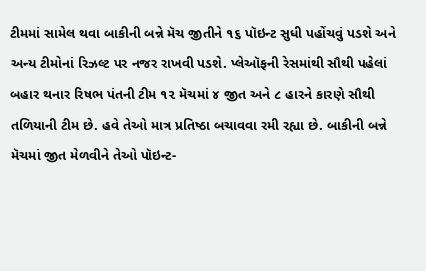ટીમમાં સામેલ થવા બાકીની બન્ને મૅચ જીતીને ૧૬ પૉઇન્ટ સુધી પહોંચવું પડશે અને અન્ય ટીમોનાં રિઝલ્ટ પર નજર રાખવી પડશે. પ્લેઑફની રેસમાંથી સૌથી પહેલાં બહાર થનાર રિષભ પંતની ટીમ ૧૨ મૅચમાં ૪ જીત અને ૮ હારને કારણે સૌથી તળિયાની ટીમ છે. હવે તેઓ માત્ર પ્રતિષ્ઠા બચાવવા રમી રહ્યા છે. બાકીની બન્ને મૅચમાં જીત મેળવીને તેઓ પૉઇન્ટ-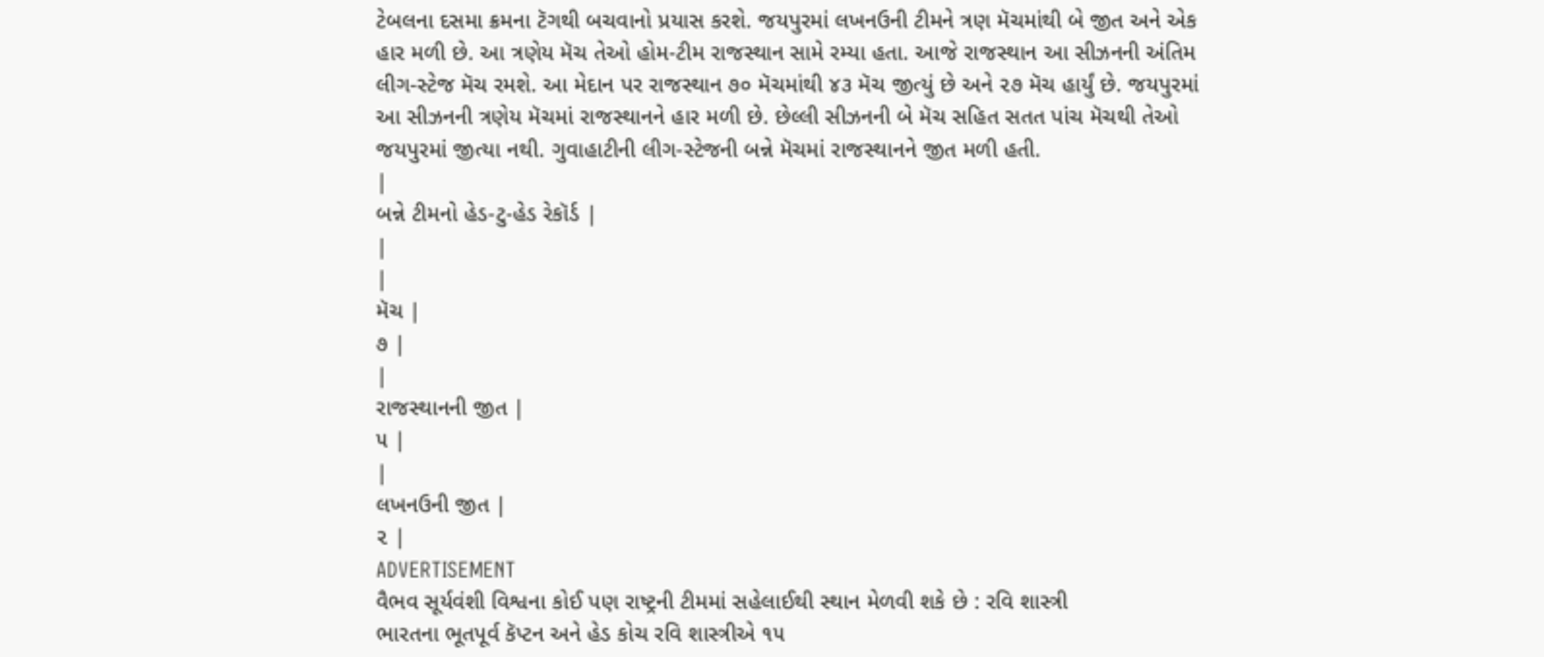ટેબલના દસમા ક્રમના ટૅગથી બચવાનો પ્રયાસ કરશે. જયપુરમાં લખનઉની ટીમને ત્રણ મૅચમાંથી બે જીત અને એક હાર મળી છે. આ ત્રણેય મૅચ તેઓ હોમ-ટીમ રાજસ્થાન સામે રમ્યા હતા. આજે રાજસ્થાન આ સીઝનની અંતિમ લીગ-સ્ટેજ મૅચ રમશે. આ મેદાન પર રાજસ્થાન ૭૦ મૅચમાંથી ૪૩ મૅચ જીત્યું છે અને ૨૭ મૅચ હાર્યું છે. જયપુરમાં આ સીઝનની ત્રણેય મૅચમાં રાજસ્થાનને હાર મળી છે. છેલ્લી સીઝનની બે મૅચ સહિત સતત પાંચ મૅચથી તેઓ જયપુરમાં જીત્યા નથી. ગુવાહાટીની લીગ-સ્ટેજની બન્ને મૅચમાં રાજસ્થાનને જીત મળી હતી.
|
બન્ને ટીમનો હેડ-ટુ-હેડ રેકૉર્ડ |
|
|
મૅચ |
૭ |
|
રાજસ્થાનની જીત |
૫ |
|
લખનઉની જીત |
૨ |
ADVERTISEMENT
વૈભવ સૂર્યવંશી વિશ્વના કોઈ પણ રાષ્ટ્રની ટીમમાં સહેલાઈથી સ્થાન મેળવી શકે છે : રવિ શાસ્ત્રી
ભારતના ભૂતપૂર્વ કૅપ્ટન અને હેડ કોચ રવિ શાસ્ત્રીએ ૧૫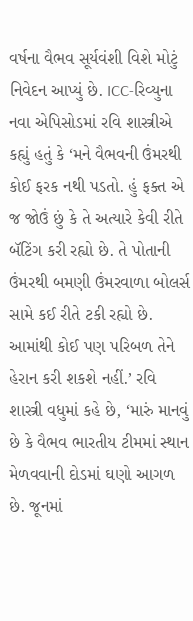વર્ષના વૈભવ સૂર્યવંશી વિશે મોટું નિવેદન આપ્યું છે. ICC-રિવ્યુના નવા એપિસોડમાં રવિ શાસ્ત્રીએ કહ્યું હતું કે ‘મને વૈભવની ઉંમરથી કોઈ ફરક નથી પડતો. હું ફક્ત એ જ જોઉં છું કે તે અત્યારે કેવી રીતે બૅટિંગ કરી રહ્યો છે. તે પોતાની ઉંમરથી બમણી ઉંમરવાળા બોલર્સ સામે કઈ રીતે ટકી રહ્યો છે. આમાંથી કોઈ પણ પરિબળ તેને હેરાન કરી શકશે નહીં.’ રવિ શાસ્ત્રી વધુમાં કહે છે, ‘મારું માનવું છે કે વૈભવ ભારતીય ટીમમાં સ્થાન મેળવવાની દોડમાં ઘણો આગળ છે. જૂનમાં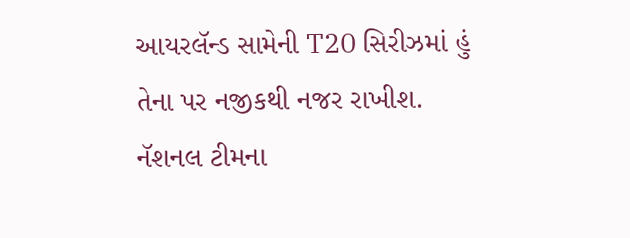આયરલૅન્ડ સામેની T20 સિરીઝમાં હું તેના પર નજીકથી નજર રાખીશ. નૅશનલ ટીમના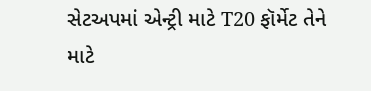સેટઅપમાં એન્ટ્રી માટે T20 ફૉર્મેટ તેને માટે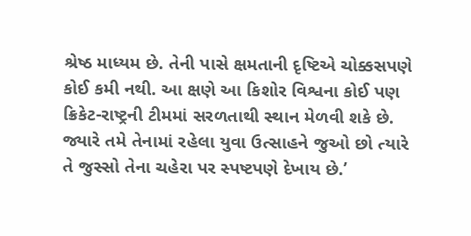શ્રેષ્ઠ માધ્યમ છે. તેની પાસે ક્ષમતાની દૃષ્ટિએ ચોક્કસપણે કોઈ કમી નથી. આ ક્ષણે આ કિશોર વિશ્વના કોઈ પણ ક્રિકેટ-રાષ્ટ્રની ટીમમાં સરળતાથી સ્થાન મેળવી શકે છે. જ્યારે તમે તેનામાં રહેલા યુવા ઉત્સાહને જુઓ છો ત્યારે તે જુસ્સો તેના ચહેરા પર સ્પષ્ટપણે દેખાય છે.’